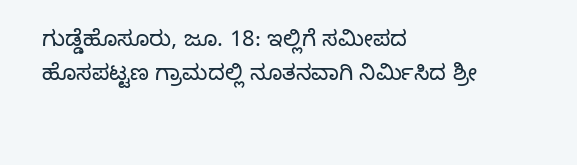ಗುಡ್ಡೆಹೊಸೂರು, ಜೂ. 18: ಇಲ್ಲಿಗೆ ಸಮೀಪದ ಹೊಸಪಟ್ಟಣ ಗ್ರಾಮದಲ್ಲಿ ನೂತನವಾಗಿ ನಿರ್ಮಿಸಿದ ಶ್ರೀ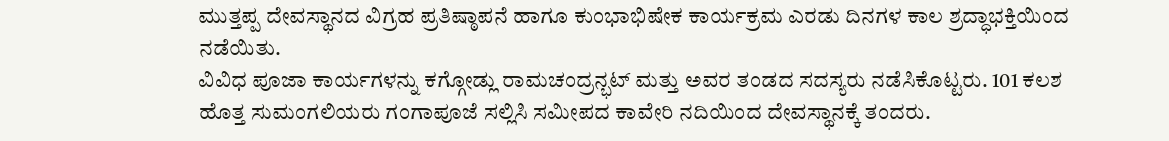ಮುತ್ತಪ್ಪ ದೇವಸ್ಥಾನದ ವಿಗ್ರಹ ಪ್ರತಿಷ್ಠಾಪನೆ ಹಾಗೂ ಕುಂಭಾಭಿಷೇಕ ಕಾರ್ಯಕ್ರಮ ಎರಡು ದಿನಗಳ ಕಾಲ ಶ್ರದ್ಧಾಭಕ್ತಿಯಿಂದ ನಡೆಯಿತು.
ವಿವಿಧ ಪೂಜಾ ಕಾರ್ಯಗಳನ್ನು ಕಗ್ಗೋಡ್ಲು ರಾಮಚಂದ್ರನ್ಭಟ್ ಮತ್ತು ಅವರ ತಂಡದ ಸದಸ್ಯರು ನಡೆಸಿಕೊಟ್ಟರು. 101 ಕಲಶ ಹೊತ್ತ ಸುಮಂಗಲಿಯರು ಗಂಗಾಪೂಜೆ ಸಲ್ಲಿಸಿ ಸಮೀಪದ ಕಾವೇರಿ ನದಿಯಿಂದ ದೇವಸ್ಥಾನಕ್ಕೆ ತಂದರು.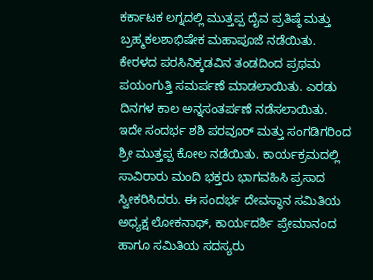ಕರ್ಕಾಟಕ ಲಗ್ನದಲ್ಲಿ ಮುತ್ತಪ್ಪ ದೈವ ಪ್ರತಿಷ್ಠೆ ಮತ್ತು ಬ್ರಹ್ಮಕಲಶಾಭಿಷೇಕ ಮಹಾಪೂಜೆ ನಡೆಯಿತು. ಕೇರಳದ ಪರಸಿನಿಕ್ಕಡವಿನ ತಂಡದಿಂದ ಪ್ರಥಮ ಪಯಂಗುತ್ತಿ ಸಮರ್ಪಣೆ ಮಾಡಲಾಯಿತು. ಎರಡು ದಿನಗಳ ಕಾಲ ಅನ್ನಸಂತರ್ಪಣೆ ನಡೆಸಲಾಯಿತು.
ಇದೇ ಸಂದರ್ಭ ಶಶಿ ಪರವೂರ್ ಮತ್ತು ಸಂಗಡಿಗರಿಂದ ಶ್ರೀ ಮುತ್ತಪ್ಪ ಕೋಲ ನಡೆಯಿತು. ಕಾರ್ಯಕ್ರಮದಲ್ಲಿ ಸಾವಿರಾರು ಮಂದಿ ಭಕ್ತರು ಭಾಗವಹಿಸಿ ಪ್ರಸಾದ ಸ್ವೀಕರಿಸಿದರು. ಈ ಸಂದರ್ಭ ದೇವಸ್ಥಾನ ಸಮಿತಿಯ ಅಧ್ಯಕ್ಷ ಲೋಕನಾಥ್, ಕಾರ್ಯದರ್ಶಿ ಪ್ರೇಮಾನಂದ ಹಾಗೂ ಸಮಿತಿಯ ಸದಸ್ಯರು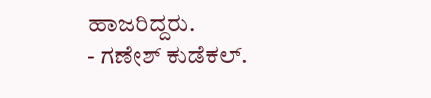ಹಾಜರಿದ್ದರು.
- ಗಣೇಶ್ ಕುಡೆಕಲ್.